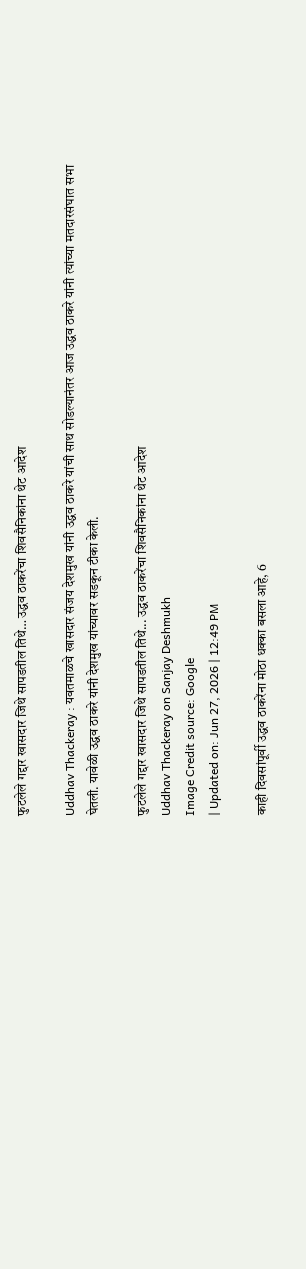फुटलेले गद्दार खासदार जिथे सापडतील तिथे… उद्धव ठाकरेंचा शिवसैनिकांना थेट आदेश

Uddhav Thackeray : यवतमाळचे खासदार संजय देशमुख यांनी उद्धव ठाकरे यांची साथ सोडल्यानंतर आज उद्धव ठाकरे यांनी त्यांच्या मतदारसंघात सभा घेतली. यावेळी उद्धव ठाकरे यांनी देशमुख यांच्यावर सडकून टीका केली.

फुटलेले गद्दार खासदार जिथे सापडतील तिथे... उद्धव ठाकरेंचा शिवसैनिकांना थेट आदेश
Uddhav Thackeray on Sanjay Deshmukh
Image Credit source: Google
| Updated on: Jun 27, 2026 | 12:49 PM

काही दिवसांपूर्वी उद्धव ठाकरेंना मोठा धक्का बसला आहे, 6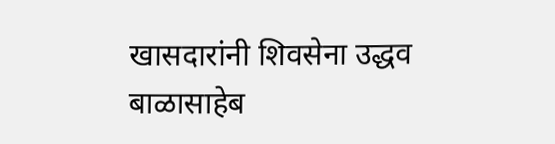खासदारांनी शिवसेना उद्धव बाळासाहेब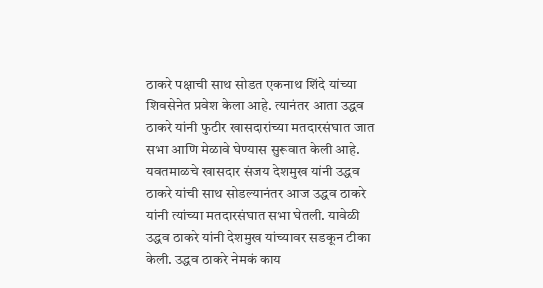ठाकरे पक्षाची साथ सोडत एकनाथ शिंदे यांच्या शिवसेनेत प्रवेश केला आहे. त्यानंतर आता उद्धव ठाकरे यांनी फुटीर खासदारांच्या मतदारसंघात जात सभा आणि मेळावे घेण्यास सुरूवात केली आहे. यवतमाळचे खासदार संजय देशमुख यांनी उद्धव ठाकरे यांची साथ सोडल्यानंतर आज उद्धव ठाकरे यांनी त्यांच्या मतदारसंघात सभा घेतली. यावेळी उद्धव ठाकरे यांनी देशमुख यांच्यावर सडकून टीका केली. उद्धव ठाकरे नेमकं काय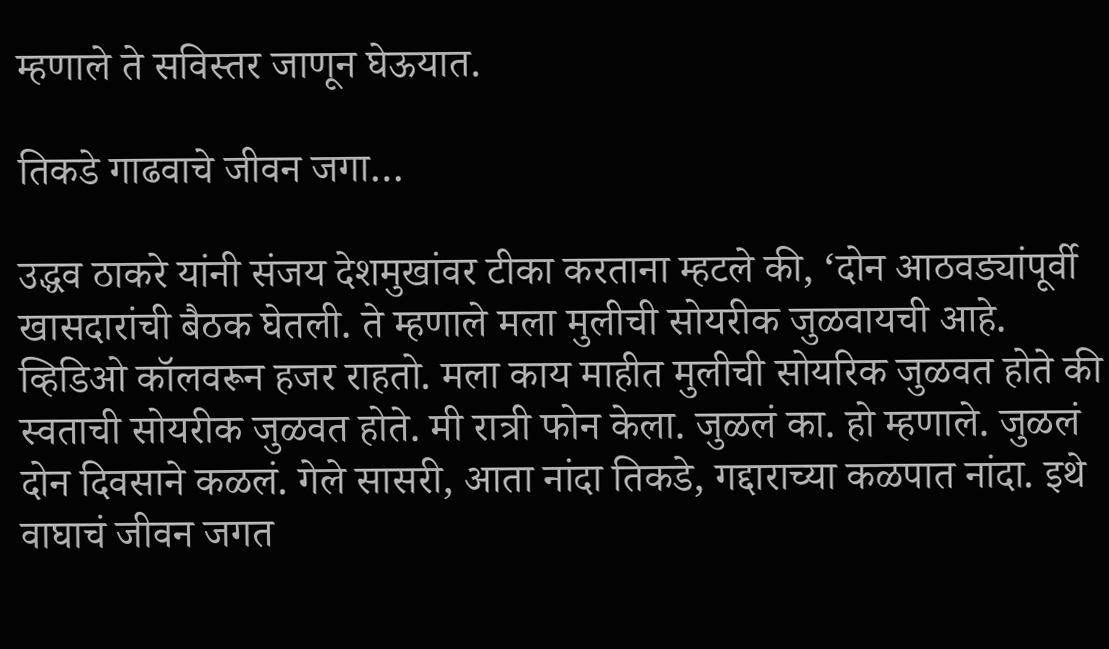म्हणाले ते सविस्तर जाणून घेऊयात.

तिकडे गाढवाचे जीवन जगा…

उद्धव ठाकरे यांनी संजय देशमुखांवर टीका करताना म्हटले की, ‘दोन आठवड्यांपूर्वी खासदारांची बैठक घेतली. ते म्हणाले मला मुलीची सोयरीक जुळवायची आहे. व्हिडिओ कॉलवरून हजर राहतो. मला काय माहीत मुलीची सोयरिक जुळवत होते की स्वताची सोयरीक जुळवत होते. मी रात्री फोन केला. जुळलं का. हो म्हणाले. जुळलं दोन दिवसाने कळलं. गेले सासरी, आता नांदा तिकडे, गद्दाराच्या कळपात नांदा. इथे वाघाचं जीवन जगत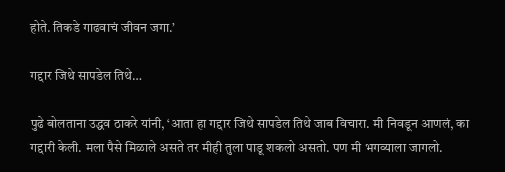होते. तिकडे गाढवाचं जीवन जगा.’

गद्दार जिथे सापडेल तिथे…

पुढे बोलताना उद्धव ठाकरे यांनी, ‘आता हा गद्दार जिथे सापडेल तिथे जाब विचारा. मी निवडून आणलं, का गद्दारी केली. मला पैसे मिळाले असते तर मीही तुला पाडू शकलो असतो. पण मी भगव्याला जागलो.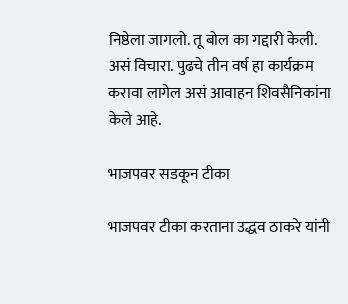निष्ठेला जागलो. तू बोल का गद्दारी केली. असं विचारा. पुढचे तीन वर्ष हा कार्यक्रम करावा लागेल असं आवाहन शिवसैनिकांना केले आहे.

भाजपवर सडकून टीका

भाजपवर टीका करताना उद्धव ठाकरे यांनी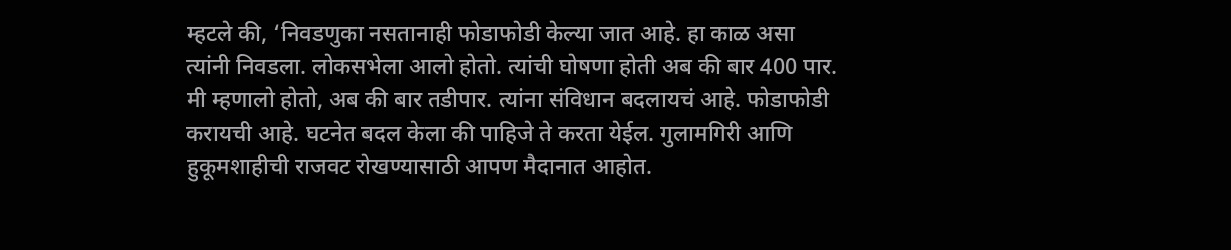म्हटले की, ‘निवडणुका नसतानाही फोडाफोडी केल्या जात आहे. हा काळ असा त्यांनी निवडला. लोकसभेला आलो होतो. त्यांची घोषणा होती अब की बार 400 पार. मी म्हणालो होतो, अब की बार तडीपार. त्यांना संविधान बदलायचं आहे. फोडाफोडी करायची आहे. घटनेत बदल केला की पाहिजे ते करता येईल. गुलामगिरी आणि हुकूमशाहीची राजवट रोखण्यासाठी आपण मैदानात आहोत.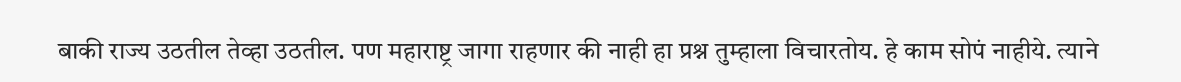बाकी राज्य उठतील तेव्हा उठतील. पण महाराष्ट्र जागा राहणार की नाही हा प्रश्न तुम्हाला विचारतोय. हे काम सोपं नाहीये. त्याने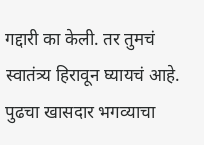गद्दारी का केली. तर तुमचं स्वातंत्र्य हिरावून घ्यायचं आहे. पुढचा खासदार भगव्याचा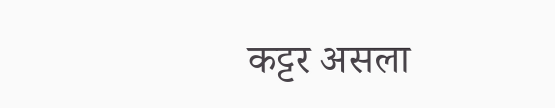कट्टर असला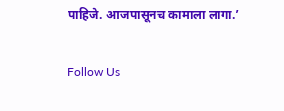पाहिजे. आजपासूनच कामाला लागा.’

Follow Us